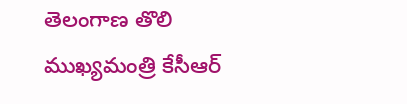తెలంగాణ తొలి ముఖ్యమంత్రి కేసీఆర్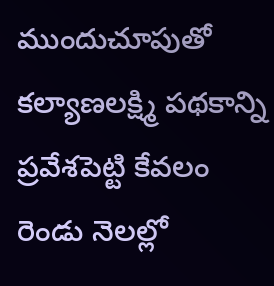ముందుచూపుతో కల్యాణలక్ష్మి పథకాన్ని ప్రవేశపెట్టి కేవలం రెండు నెలల్లో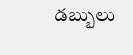డబ్బులు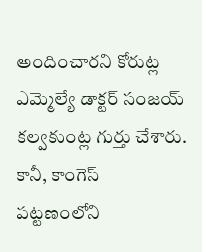అందించారని కోరుట్ల ఎమ్మెల్యే డాక్టర్ సంజయ్ కల్వకుంట్ల గుర్తు చేశారు. కానీ, కాంగెస్
పట్టణంలోని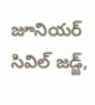జూనియర్ సివిల్ జడ్జ్,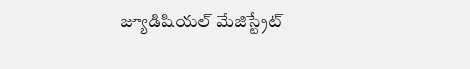జ్యూడిషియల్ మేజిస్ట్రేట్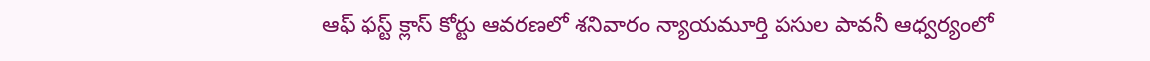ఆఫ్ ఫస్ట్ క్లాస్ కోర్టు ఆవరణలో శనివారం న్యాయమూర్తి పసుల పావనీ ఆధ్వర్యంలో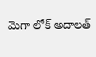మెగా లోక్ అదాలత్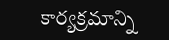కార్యక్రమాన్ని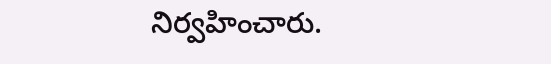నిర్వహించారు.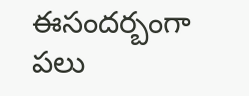ఈసందర్బంగా పలు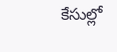కేసుల్లో